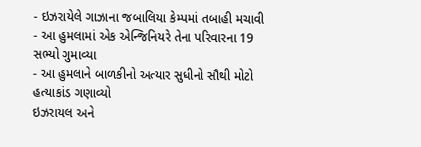- ઇઝરાયેલે ગાઝાના જબાલિયા કેમ્પમાં તબાહી મચાવી
- આ હુમલામાં એક એન્જિનિયરે તેના પરિવારના 19 સભ્યો ગુમાવ્યા
- આ હુમલાને બાળકીનો અત્યાર સુધીનો સૌથી મોટો હત્યાકાંડ ગણાવ્યો
ઇઝરાયલ અને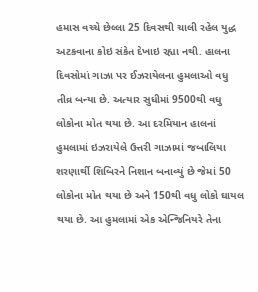હમાસ વચ્ચે છેલ્લા 25 દિવસથી ચાલી રહેલ યુદ્ધ અટકવાના કોઇ સંકેત દેખાઇ રહ્યા નથી. હાલના દિવસોમાં ગાઝા પર ઈઝરાયેલના હુમલાઓ વધુ તીવ્ર બન્યા છે. અત્યાર સુધીમાં 9500થી વધુ લોકોના મોત થયા છે. આ દરમિયાન હાલનાં હુમલામાં ઇઝરાયેલે ઉત્તરી ગાઝામાં જબાલિયા શરણાર્થી શિબિરને નિશાન બનાવ્યું છે જેમાં 50 લોકોના મોત થયા છે અને 150થી વધુ લોકો ઘાયલ થયા છે. આ હુમલામાં એક એન્જિનિયરે તેના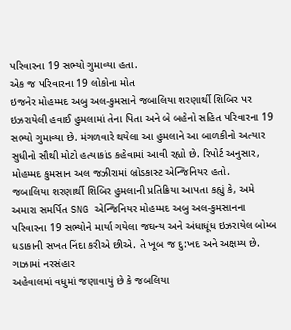પરિવારના 19 સભ્યો ગુમાવ્યા હતા.
એક જ પરિવારના 19 લોકોના મોત
ઇજનેર મોહમ્મદ અબુ અલ-કુમસાને જબાલિયા શરણાર્થી શિબિર પર ઇઝરાયેલી હવાઈ હુમલામાં તેના પિતા અને બે બહેનો સહિત પરિવારના 19 સભ્યો ગુમાવ્યા છે. મંગળવારે થયેલા આ હુમલાને આ બાળકીનો અત્યાર સુધીનો સૌથી મોટો હત્યાકાંડ કહેવામાં આવી રહ્યો છે. રિપોર્ટ અનુસાર, મોહમ્મદ કુમસાન અલ જઝીરામાં બ્રોડકાસ્ટ એન્જિનિયર હતો.
જબાલિયા શરણાર્થી શિબિર હુમલાની પ્રતિક્રિયા આપતા કહ્યું કે, અમે અમારા સમર્પિત SNG એન્જિનિયર મોહમ્મદ અબુ અલ-કુમસાનના પરિવારના 19 સભ્યોને માર્યા ગયેલા જઘન્ય અને અંધાધૂંધ ઇઝરાયેલ બોમ્બ ધડાકાની સખત નિંદા કરીએ છીએ. તે ખૂબ જ દુ:ખદ અને અક્ષમ્ય છે.
ગાઝામાં નરસંહાર
અહેવાલમાં વધુમાં જણાવાયું છે કે જબલિયા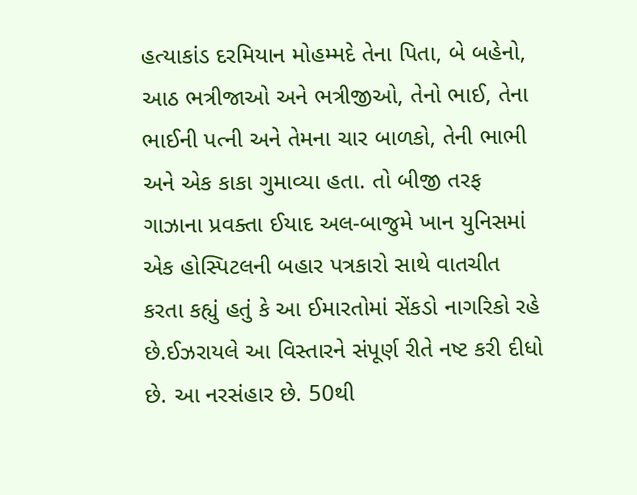હત્યાકાંડ દરમિયાન મોહમ્મદે તેના પિતા, બે બહેનો, આઠ ભત્રીજાઓ અને ભત્રીજીઓ, તેનો ભાઈ, તેના ભાઈની પત્ની અને તેમના ચાર બાળકો, તેની ભાભી અને એક કાકા ગુમાવ્યા હતા. તો બીજી તરફ ગાઝાના પ્રવક્તા ઈયાદ અલ-બાજુમે ખાન યુનિસમાં એક હોસ્પિટલની બહાર પત્રકારો સાથે વાતચીત કરતા કહ્યું હતું કે આ ઈમારતોમાં સેંકડો નાગરિકો રહે છે.ઈઝરાયલે આ વિસ્તારને સંપૂર્ણ રીતે નષ્ટ કરી દીધો છે. આ નરસંહાર છે. 50થી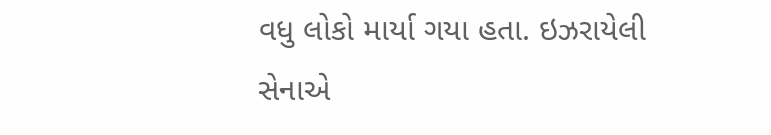વધુ લોકો માર્યા ગયા હતા. ઇઝરાયેલી સેનાએ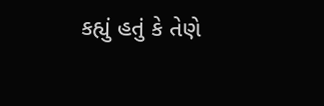કહ્યું હતું કે તેણે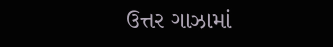ઉત્તર ગાઝામાં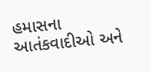હમાસના આતંકવાદીઓ અને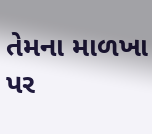તેમના માળખા પર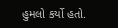હુમલો કર્યો હતો.